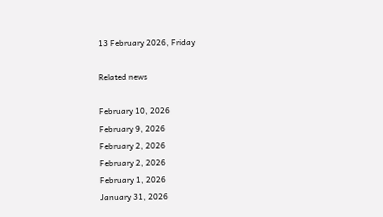13 February 2026, Friday

Related news

February 10, 2026
February 9, 2026
February 2, 2026
February 2, 2026
February 1, 2026
January 31, 2026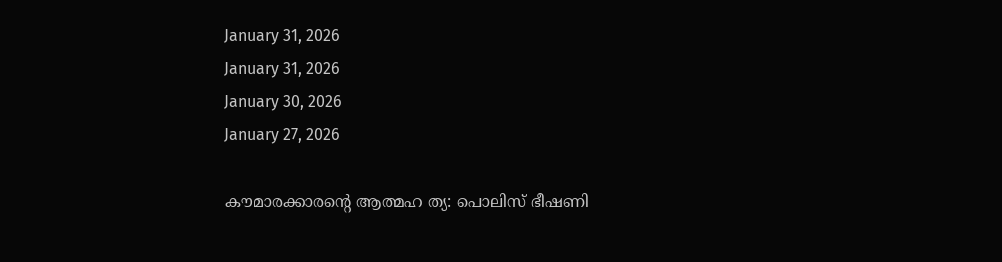January 31, 2026
January 31, 2026
January 30, 2026
January 27, 2026

കൗമാരക്കാരന്റെ ആത്മഹ ത്യ: പൊലിസ് ഭീഷണി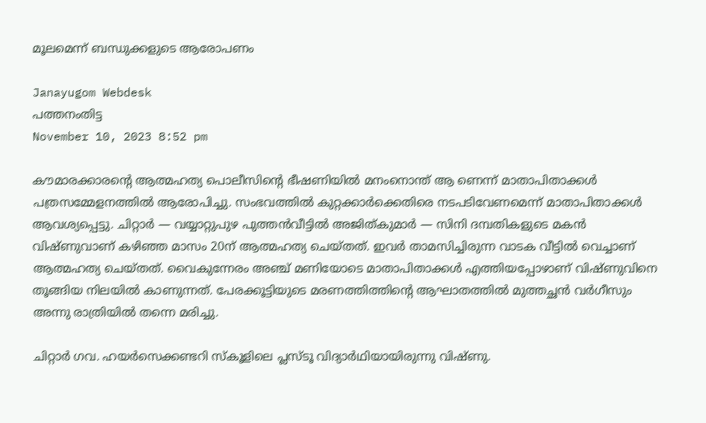മൂലമെന്ന് ബന്ധുക്കളുടെ ആരോപണം

Janayugom Webdesk
പത്തനംതിട്ട
November 10, 2023 8:52 pm

കൗമാരക്കാരന്റെ ആത്മഹത്യ പൊലീസിന്റെ ഭീഷണിയിൽ മനംനൊന്ത് ആ ണെന്ന് മാതാപിതാക്കൾ പത്രസമ്മേളനത്തിൽ ആരോപിച്ചു. സംഭവത്തിൽ കുറ്റക്കാർക്കെതിരെ നടപടിവേണമെന്ന് മാതാപിതാക്കൾ ആവശ്യപ്പെട്ടു. ചിറ്റാർ — വയ്യാറ്റുപുഴ പുത്തൻവീട്ടിൽ അജിത്കുമാർ — സിനി ദമ്പതികളുടെ മകൻ വിഷ്ണുവാണ് കഴിഞ്ഞ മാസം 20ന് ആത്മഹത്യ ചെയ്തത്. ഇവർ താമസിച്ചിരുന്ന വാടക വീട്ടിൽ വെച്ചാണ് ആത്മഹത്യ ചെയ്തത്. വൈകുന്നേരം അഞ്ച് മണിയോടെ മാതാപിതാക്കൾ എത്തിയപ്പോഴാണ് വിഷ്ണുവിനെ തൂങ്ങിയ നിലയിൽ കാണുന്നത്. പേരക്കൂട്ടിയുടെ മരണത്തിത്തിന്റെ ആഘാതത്തിൽ മുത്തച്ഛൻ വർഗീസും അന്നു രാത്രിയിൽ തന്നെ മരിച്ചു.

ചിറ്റാർ ഗവ. ഹയർസെക്കണ്ടറി സ്കൂളിലെ പ്ലസ്ടൂ വിദ്യാർഥിയായിരുന്നു വിഷ്ണു.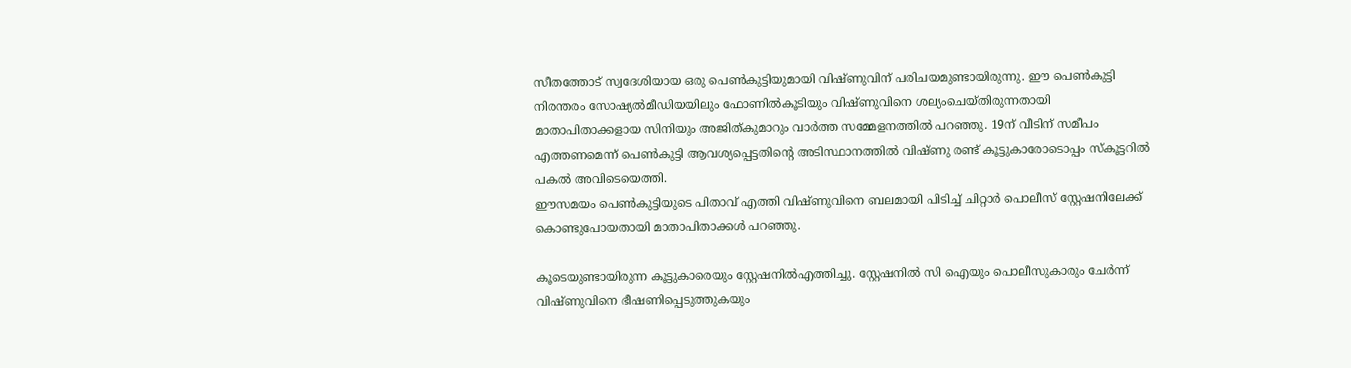സീതത്തോട് സ്വദേശിയായ ഒരു പെൺകുട്ടിയുമായി വിഷ്ണുവിന് പരിചയമുണ്ടായിരുന്നു. ഈ പെൺകുട്ടി നിരന്തരം സോഷ്യൽമീഡിയയിലും ഫോണിൽകൂടിയും വിഷ്ണുവിനെ ശല്യംചെയ്തിരുന്നതായി മാതാപിതാക്കളായ സിനിയും അജിത്കുമാറും വാർത്ത സമ്മേളനത്തിൽ പറഞ്ഞു. 19ന് വീടിന് സമീപം എത്തണമെന്ന് പെൺകുട്ടി ആവശ്യപ്പെട്ടതിന്റെ അടിസ്ഥാനത്തിൽ വിഷ്ണു രണ്ട് കൂട്ടുകാരോടൊപ്പം സ്കൂട്ടറിൽ പകൽ അവിടെയെത്തി.
ഈസമയം പെൺകുട്ടിയുടെ പിതാവ് എത്തി വിഷ്ണുവിനെ ബലമായി പിടിച്ച് ചിറ്റാർ പൊലീസ് സ്റ്റേഷനിലേക്ക് കൊണ്ടുപോയതായി മാതാപിതാക്കൾ പറഞ്ഞു.

കൂടെയുണ്ടായിരുന്ന കൂട്ടുകാരെയും സ്റ്റേഷനിൽഎത്തിച്ചു. സ്റ്റേഷനിൽ സി ഐയും പൊലീസുകാരും ചേർന്ന് വിഷ്ണുവിനെ ഭീഷണിപ്പെടുത്തുകയും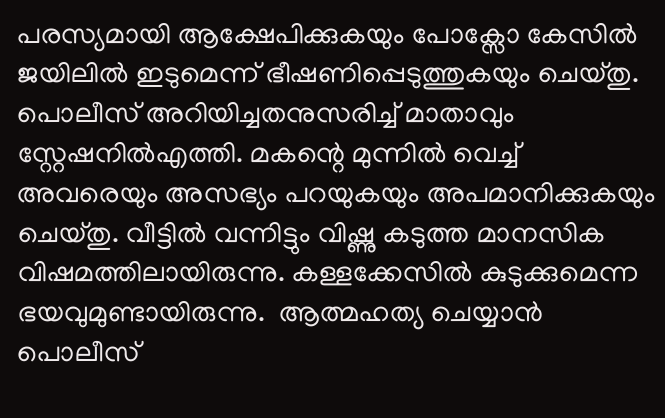പരസ്യമായി ആക്ഷേപിക്കുകയും പോക്സോ കേസിൽ ജയിലിൽ ഇടുമെന്ന് ഭീഷണിപ്പെടുത്തുകയും ചെയ്തു.
പൊലീസ് അറിയിച്ചതനുസരിച്ച് മാതാവും സ്റ്റേഷനിൽഎത്തി. മകന്റെ മുന്നിൽ വെച്ച് അവരെയും അസഭ്യം പറയുകയും അപമാനിക്കുകയും ചെയ്തു. വീട്ടിൽ വന്നിട്ടും വിഷ്ണു കടുത്ത മാനസിക വിഷമത്തിലായിരുന്നു. കള്ളക്കേസിൽ കുടുക്കുമെന്ന ഭയവുമുണ്ടായിരുന്നു.  ആത്മഹത്യ ചെയ്യാൻ പൊലീസ്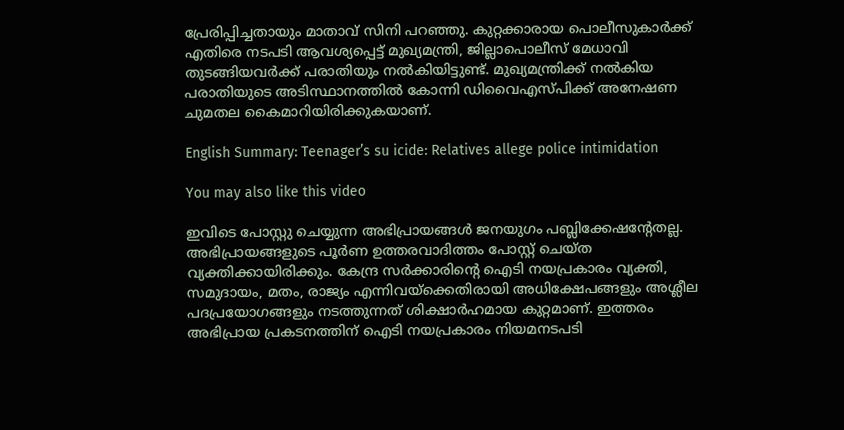പ്രേരിപ്പിച്ചതായും മാതാവ് സിനി പറഞ്ഞു. കുറ്റക്കാരായ പൊലീസുകാർക്ക് എതിരെ നടപടി ആവശ്യപ്പെട്ട് മുഖ്യമന്ത്രി, ജില്ലാപൊലീസ് മേധാവി തുടങ്ങിയവർക്ക് പരാതിയും നൽകിയിട്ടുണ്ട്. മുഖ്യമന്ത്രിക്ക് നൽകിയ പരാതിയുടെ അടിസ്ഥാനത്തിൽ കോന്നി ഡിവൈഎസ്പിക്ക് അനേഷണ ചുമതല കൈമാറിയിരിക്കുകയാണ്.

English Summary: Teenager’s su icide: Relatives allege police intimidation

You may also like this video

ഇവിടെ പോസ്റ്റു ചെയ്യുന്ന അഭിപ്രായങ്ങള്‍ ജനയുഗം പബ്ലിക്കേഷന്റേതല്ല. അഭിപ്രായങ്ങളുടെ പൂര്‍ണ ഉത്തരവാദിത്തം പോസ്റ്റ് ചെയ്ത വ്യക്തിക്കായിരിക്കും. കേന്ദ്ര സര്‍ക്കാരിന്റെ ഐടി നയപ്രകാരം വ്യക്തി, സമുദായം, മതം, രാജ്യം എന്നിവയ്‌ക്കെതിരായി അധിക്ഷേപങ്ങളും അശ്ലീല പദപ്രയോഗങ്ങളും നടത്തുന്നത് ശിക്ഷാര്‍ഹമായ കുറ്റമാണ്. ഇത്തരം അഭിപ്രായ പ്രകടനത്തിന് ഐടി നയപ്രകാരം നിയമനടപടി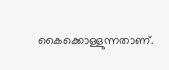കൈക്കൊള്ളുന്നതാണ്.